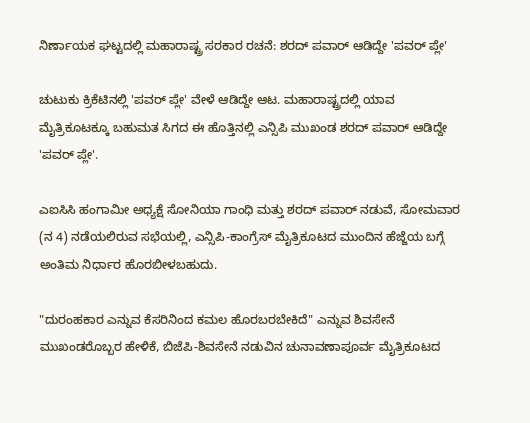ನಿರ್ಣಾಯಕ ಘಟ್ಟದಲ್ಲಿ ಮಹಾರಾಷ್ಟ್ರ ಸರಕಾರ ರಚನೆ: ಶರದ್ ಪವಾರ್ ಆಡಿದ್ದೇ 'ಪವರ್ ಪ್ಲೇ'

ಚುಟುಕು ಕ್ರಿಕೆಟಿನಲ್ಲಿ 'ಪವರ್ ಪ್ಲೇ' ವೇಳೆ ಆಡಿದ್ದೇ ಆಟ. ಮಹಾರಾಷ್ಟ್ರದಲ್ಲಿ ಯಾವ ಮೈತ್ರಿಕೂಟಕ್ಕೂ ಬಹುಮತ ಸಿಗದ ಈ ಹೊತ್ತಿನಲ್ಲಿ ಎನ್ಸಿಪಿ ಮುಖಂಡ ಶರದ್ ಪವಾರ್ ಆಡಿದ್ದೇ 'ಪವರ್ ಪ್ಲೇ'.

ಎಐಸಿಸಿ ಹಂಗಾಮೀ ಅಧ್ಯಕ್ಷೆ ಸೋನಿಯಾ ಗಾಂಧಿ ಮತ್ತು ಶರದ್ ಪವಾರ್ ನಡುವೆ, ಸೋಮವಾರ (ನ 4) ನಡೆಯಲಿರುವ ಸಭೆಯಲ್ಲಿ, ಎನ್ಸಿಪಿ-ಕಾಂಗ್ರೆಸ್ ಮೈತ್ರಿಕೂಟದ ಮುಂದಿನ ಹೆಜ್ಜೆಯ ಬಗ್ಗೆ ಅಂತಿಮ ನಿರ್ಧಾರ ಹೊರಬೀಳಬಹುದು.

"ದುರಂಹಕಾರ ಎನ್ನುವ ಕೆಸರಿನಿಂದ ಕಮಲ ಹೊರಬರಬೇಕಿದೆ" ಎನ್ನುವ ಶಿವಸೇನೆ ಮುಖಂಡರೊಬ್ಬರ ಹೇಳಿಕೆ, ಬಿಜೆಪಿ-ಶಿವಸೇನೆ ನಡುವಿನ ಚುನಾವಣಾಪೂರ್ವ ಮೈತ್ರಿಕೂಟದ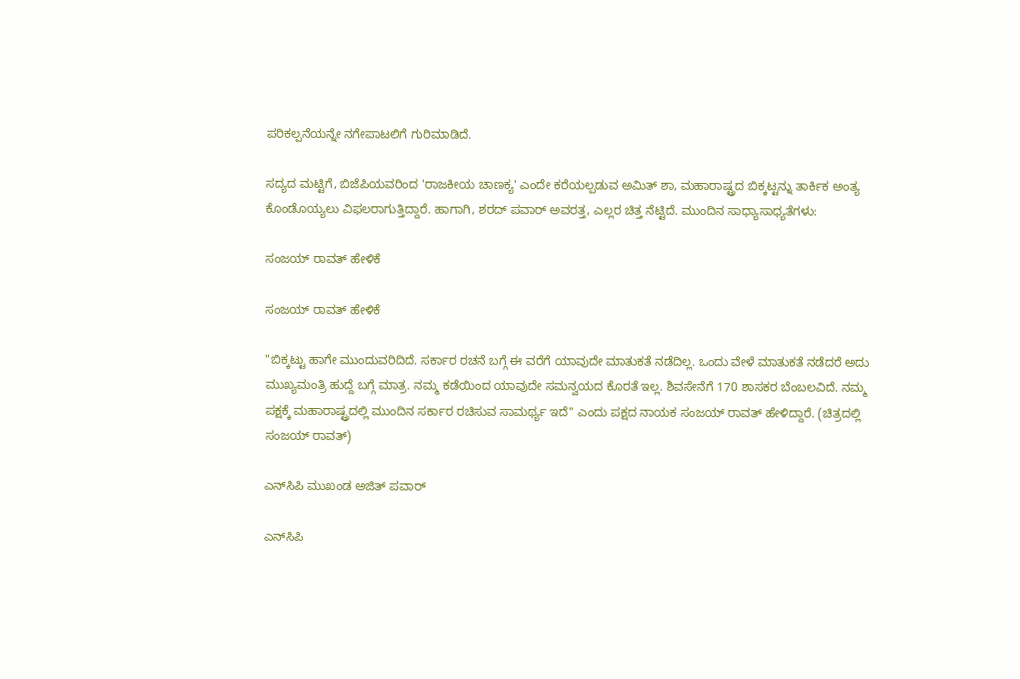ಪರಿಕಲ್ಪನೆಯನ್ನೇ ನಗೇಪಾಟಲಿಗೆ ಗುರಿಮಾಡಿದೆ.

ಸದ್ಯದ ಮಟ್ಟಿಗೆ, ಬಿಜೆಪಿಯವರಿಂದ 'ರಾಜಕೀಯ ಚಾಣಕ್ಯ' ಎಂದೇ ಕರೆಯಲ್ಪಡುವ ಅಮಿತ್ ಶಾ, ಮಹಾರಾಷ್ಟ್ರದ ಬಿಕ್ಕಟ್ಟನ್ನು ತಾರ್ಕಿಕ ಅಂತ್ಯ ಕೊಂಡೊಯ್ಯಲು ವಿಫಲರಾಗುತ್ತಿದ್ದಾರೆ. ಹಾಗಾಗಿ, ಶರದ್ ಪವಾರ್ ಅವರತ್ತ, ಎಲ್ಲರ ಚಿತ್ತ ನೆಟ್ಟಿದೆ. ಮುಂದಿನ ಸಾಧ್ಯಾಸಾಧ್ಯತೆಗಳು:

ಸಂಜಯ್ ರಾವತ್ ಹೇಳಿಕೆ

ಸಂಜಯ್ ರಾವತ್ ಹೇಳಿಕೆ

"ಬಿಕ್ಕಟ್ಟು ಹಾಗೇ ಮುಂದುವರಿದಿದೆ. ಸರ್ಕಾರ ರಚನೆ ಬಗ್ಗೆ ಈ ವರೆಗೆ ಯಾವುದೇ ಮಾತುಕತೆ ನಡೆದಿಲ್ಲ. ಒಂದು ವೇಳೆ ಮಾತುಕತೆ ನಡೆದರೆ ಅದು ಮುಖ್ಯಮಂತ್ರಿ ಹುದ್ದೆ ಬಗ್ಗೆ ಮಾತ್ರ. ನಮ್ಮ ಕಡೆಯಿಂದ ಯಾವುದೇ ಸಮನ್ವಯದ ಕೊರತೆ ಇಲ್ಲ. ಶಿವಸೇನೆಗೆ 170 ಶಾಸಕರ ಬೆಂಬಲವಿದೆ. ನಮ್ಮ ಪಕ್ಷಕ್ಕೆ ಮಹಾರಾಷ್ಟ್ರದಲ್ಲಿ ಮುಂದಿನ ಸರ್ಕಾರ ರಚಿಸುವ ಸಾಮರ್ಥ್ಯ ಇದೆ" ಎಂದು ಪಕ್ಷದ ನಾಯಕ ಸಂಜಯ್ ರಾವತ್ ಹೇಳಿದ್ದಾರೆ. (ಚಿತ್ರದಲ್ಲಿ ಸಂಜಯ್ ರಾವತ್)

ಎನ್‌ಸಿಪಿ ಮುಖಂಡ ಅಜಿತ್ ಪವಾರ್

ಎನ್‌ಸಿಪಿ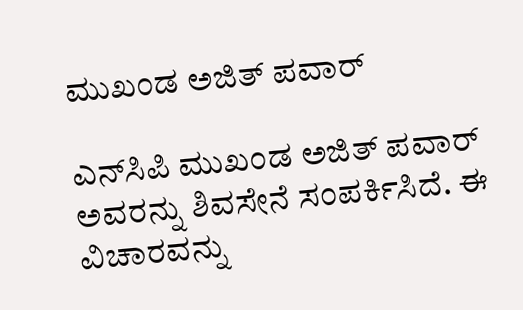ಮುಖಂಡ ಅಜಿತ್ ಪವಾರ್

ಎನ್‌ಸಿಪಿ ಮುಖಂಡ ಅಜಿತ್ ಪವಾರ್ ಅವರನ್ನು ಶಿವಸೇನೆ ಸಂಪರ್ಕಿಸಿದೆ. ಈ ವಿಚಾರವನ್ನು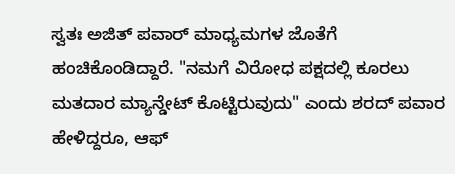ಸ್ವತಃ ಅಜಿತ್ ಪವಾರ್ ಮಾಧ್ಯಮಗಳ ಜೊತೆಗೆ ಹಂಚಿಕೊಂಡಿದ್ದಾರೆ. "ನಮಗೆ ವಿರೋಧ ಪಕ್ಷದಲ್ಲಿ ಕೂರಲು ಮತದಾರ ಮ್ಯಾನ್ಡೇಟ್ ಕೊಟ್ಟಿರುವುದು" ಎಂದು ಶರದ್ ಪವಾರ ಹೇಳಿದ್ದರೂ, ಆಫ್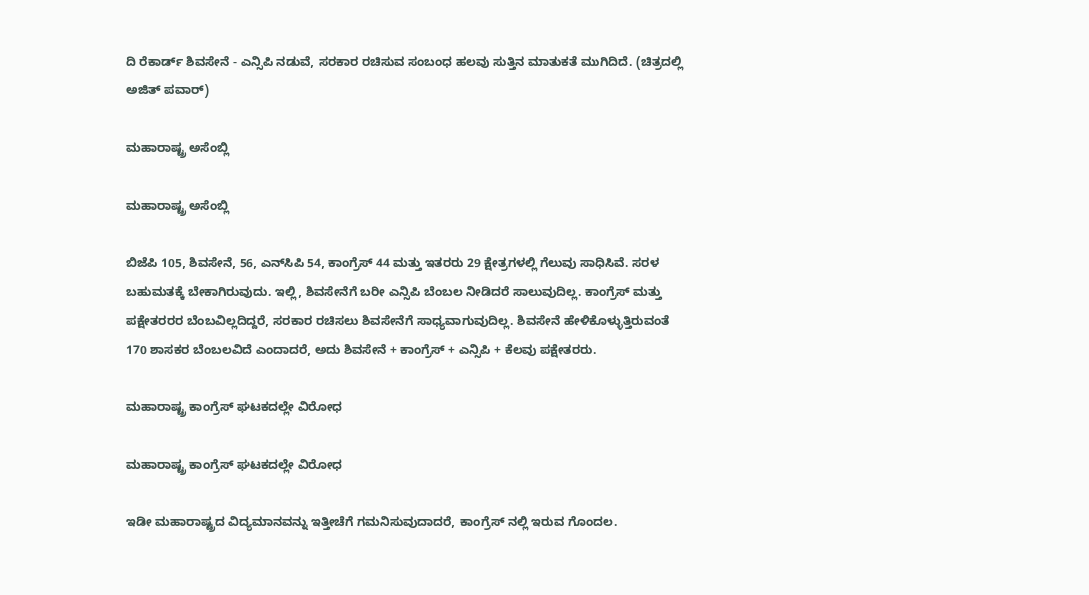ದಿ ರೆಕಾರ್ಡ್ ಶಿವಸೇನೆ - ಎನ್ಸಿಪಿ ನಡುವೆ, ಸರಕಾರ ರಚಿಸುವ ಸಂಬಂಧ ಹಲವು ಸುತ್ತಿನ ಮಾತುಕತೆ ಮುಗಿದಿದೆ. (ಚಿತ್ರದಲ್ಲಿ ಅಜಿತ್ ಪವಾರ್)

ಮಹಾರಾಷ್ಟ್ರ ಅಸೆಂಬ್ಲಿ

ಮಹಾರಾಷ್ಟ್ರ ಅಸೆಂಬ್ಲಿ

ಬಿಜೆಪಿ 105, ಶಿವಸೇನೆ, 56, ಎನ್‌ಸಿಪಿ 54, ಕಾಂಗ್ರೆಸ್ 44 ಮತ್ತು ಇತರರು 29 ಕ್ಷೇತ್ರಗಳಲ್ಲಿ ಗೆಲುವು ಸಾಧಿಸಿವೆ. ಸರಳ ಬಹುಮತಕ್ಕೆ ಬೇಕಾಗಿರುವುದು. ಇಲ್ಲಿ, ಶಿವಸೇನೆಗೆ ಬರೀ ಎನ್ಸಿಪಿ ಬೆಂಬಲ ನೀಡಿದರೆ ಸಾಲುವುದಿಲ್ಲ. ಕಾಂಗ್ರೆಸ್ ಮತ್ತು ಪಕ್ಷೇತರರರ ಬೆಂಬವಿಲ್ಲದಿದ್ದರೆ, ಸರಕಾರ ರಚಿಸಲು ಶಿವಸೇನೆಗೆ ಸಾಧ್ಯವಾಗುವುದಿಲ್ಲ. ಶಿವಸೇನೆ ಹೇಳಿಕೊಳ್ಳುತ್ತಿರುವಂತೆ 170 ಶಾಸಕರ ಬೆಂಬಲವಿದೆ ಎಂದಾದರೆ, ಅದು ಶಿವಸೇನೆ + ಕಾಂಗ್ರೆಸ್ + ಎನ್ಸಿಪಿ + ಕೆಲವು ಪಕ್ಷೇತರರು.

ಮಹಾರಾಷ್ಟ್ರ ಕಾಂಗ್ರೆಸ್ ಘಟಕದಲ್ಲೇ ವಿರೋಧ

ಮಹಾರಾಷ್ಟ್ರ ಕಾಂಗ್ರೆಸ್ ಘಟಕದಲ್ಲೇ ವಿರೋಧ

ಇಡೀ ಮಹಾರಾಷ್ಟ್ರದ ವಿದ್ಯಮಾನವನ್ನು ಇತ್ತೀಚೆಗೆ ಗಮನಿಸುವುದಾದರೆ, ಕಾಂಗ್ರೆಸ್ ನಲ್ಲಿ ಇರುವ ಗೊಂದಲ.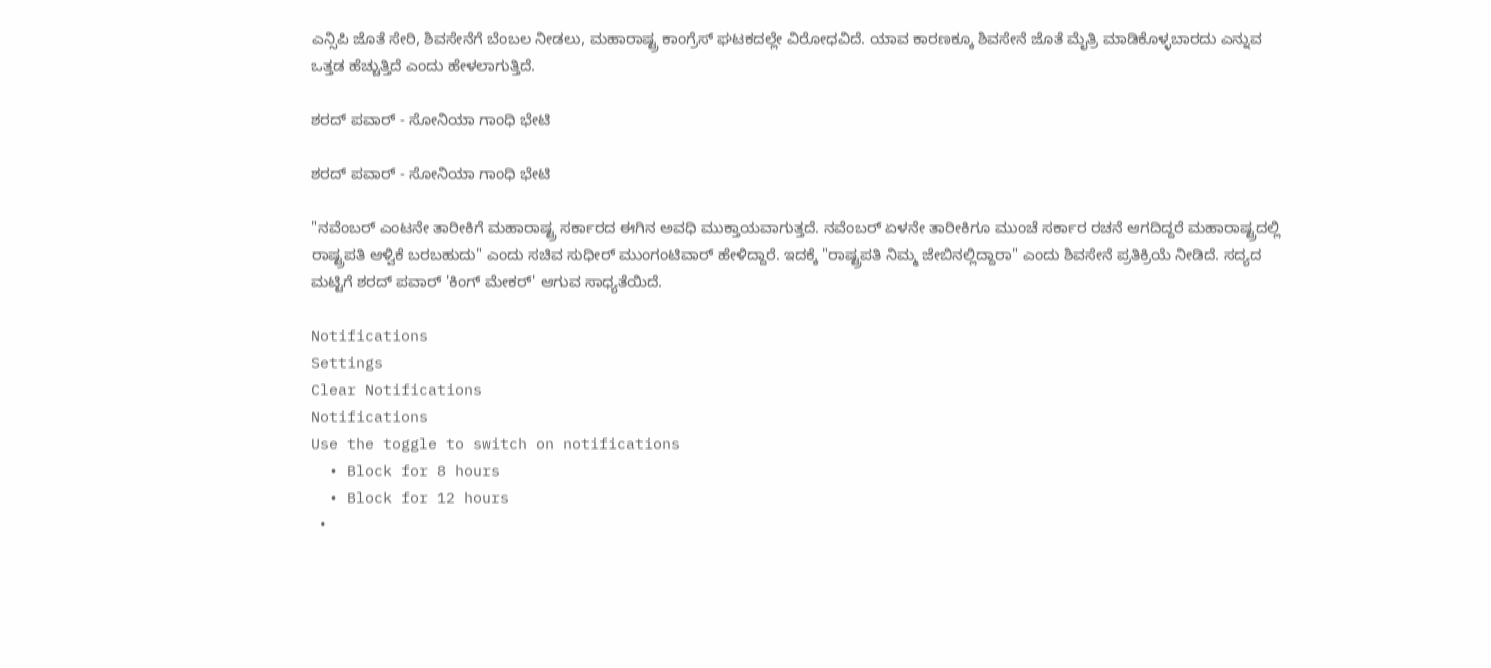ಎನ್ಸಿಪಿ ಜೊತೆ ಸೇರಿ, ಶಿವಸೇನೆಗೆ ಬೆಂಬಲ ನೀಡಲು, ಮಹಾರಾಷ್ಟ್ರ ಕಾಂಗ್ರೆಸ್ ಘಟಕದಲ್ಲೇ ವಿರೋಧವಿದೆ. ಯಾವ ಕಾರಣಕ್ಕೂ ಶಿವಸೇನೆ ಜೊತೆ ಮೈತ್ರಿ ಮಾಡಿಕೊಳ್ಳಬಾರದು ಎನ್ನುವ ಒತ್ತಡ ಹೆಚ್ಚುತ್ತಿದೆ ಎಂದು ಹೇಳಲಾಗುತ್ತಿದೆ.

ಶರದ್ ಪವಾರ್ - ಸೋನಿಯಾ ಗಾಂಧಿ ಭೇಟಿ

ಶರದ್ ಪವಾರ್ - ಸೋನಿಯಾ ಗಾಂಧಿ ಭೇಟಿ

"ನವೆಂಬರ್ ಎಂಟನೇ ತಾರೀಕಿಗೆ ಮಹಾರಾಷ್ಟ್ರ ಸರ್ಕಾರದ ಈಗಿನ ಅವಧಿ ಮುಕ್ತಾಯವಾಗುತ್ತದೆ. ನವೆಂಬರ್ ಏಳನೇ ತಾರೀಕಿಗೂ ಮುಂಚೆ ಸರ್ಕಾರ ರಚನೆ ಆಗದಿದ್ದರೆ ಮಹಾರಾಷ್ಟ್ರದಲ್ಲಿ ರಾಷ್ಟ್ರಪತಿ ಆಳ್ವಿಕೆ ಬರಬಹುದು" ಎಂದು ಸಚಿವ ಸುಧೀರ್ ಮುಂಗಂಟಿವಾರ್ ಹೇಳಿದ್ದಾರೆ. ಇದಕ್ಕೆ "ರಾಷ್ಟ್ರಪತಿ ನಿಮ್ಮ ಜೇಬಿನಲ್ಲಿದ್ದಾರಾ" ಎಂದು ಶಿವಸೇನೆ ಪ್ರತಿಕ್ರಿಯೆ ನೀಡಿದೆ. ಸದ್ಯದ ಮಟ್ಟಿಗೆ ಶರದ್ ಪವಾರ್ 'ಕಿಂಗ್ ಮೇಕರ್' ಆಗುವ ಸಾಧ್ಯತೆಯಿದೆ.

Notifications
Settings
Clear Notifications
Notifications
Use the toggle to switch on notifications
  • Block for 8 hours
  • Block for 12 hours
  •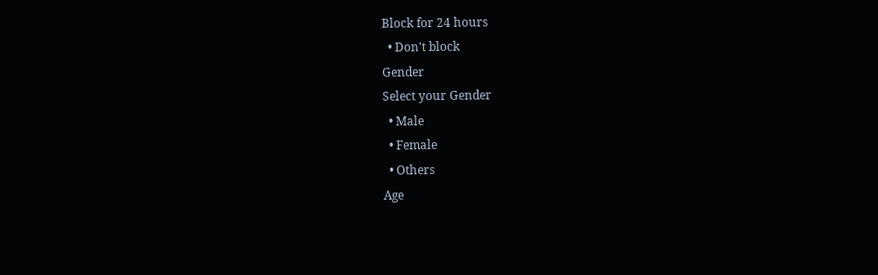Block for 24 hours
  • Don't block
Gender
Select your Gender
  • Male
  • Female
  • Others
Age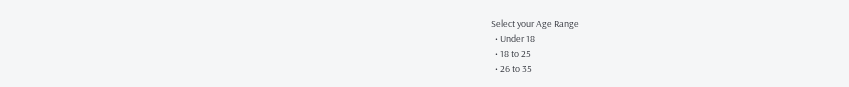Select your Age Range
  • Under 18
  • 18 to 25
  • 26 to 35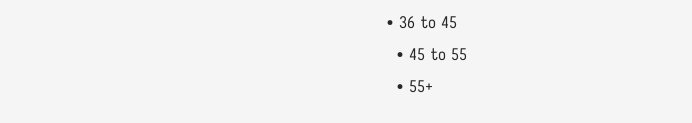• 36 to 45
  • 45 to 55
  • 55+